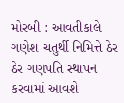મોરબી : આવતીકાલે ગણેશ ચતુર્થી નિમિત્તે ઠેર ઠેર ગણપતિ સ્થાપન કરવામાં આવશે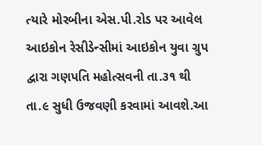ત્યારે મોરબીના એસ.પી.રોડ પર આવેલ આઇકોન રેસીડેન્સીમાં આઇકોન યુવા ગ્રુપ દ્વારા ગણપતિ મહોત્સવની તા.૩૧ થી તા.૯ સુધી ઉજવણી કરવામાં આવશે.આ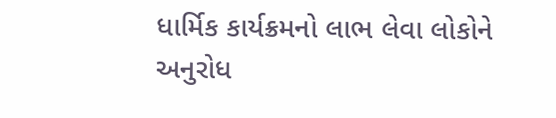ધાર્મિક કાર્યક્રમનો લાભ લેવા લોકોને અનુરોધ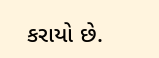કરાયો છે.